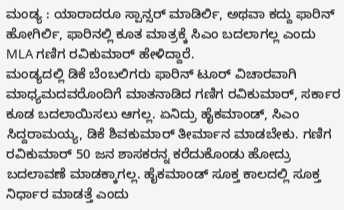ಮಂಡ್ಯ : ಯಾರಾದರೂ ಸ್ಪಾನ್ಸರ್ ಮಾಡಿರ್ಲಿ, ಅಥವಾ ಕದ್ದು ಫಾರಿನ್ ಹೋಗಿರ್ಲಿ, ಫಾರಿನಲ್ಲಿ ಕೂತ ಮಾತ್ರಕ್ಕೆ ಸಿಎಂ ಬದಲಾಗಲ್ಲ ಎಂದು MLA ಗಣಿಗ ರವಿಕುಮಾರ್ ಹೇಳಿದ್ದಾರೆ.
ಮಂಡ್ಯದಲ್ಲಿ ಡಿಕೆ ಬೆಂಬಲಿಗರು ಫಾರಿನ್ ಟೂರ್ ವಿಚಾರವಾಗಿ ಮಾಧ್ಯಮದವರೊಂದಿಗೆ ಮಾತನಾಡಿದ ಗಣಿಗ ರವಿಕುಮಾರ್, ಸರ್ಕಾರ ಕೂಡ ಬದಲಾಯಿಸಲು ಆಗಲ್ಲ. ಏನಿದ್ರು ಹೈಕಮಾಂಡ್, ಸಿಎಂ ಸಿದ್ದರಾಮಯ್ಯ, ಡಿಕೆ ಶಿವಕುಮಾರ್ ತೀರ್ಮಾನ ಮಾಡಬೇಕು. ಗಣಿಗ ರವಿಕುಮಾರ್ 50 ಜನ ಶಾಸಕರನ್ನ ಕರೆದುಕೊಂಡು ಹೋದ್ರು ಬದಲಾವಣೆ ಮಾಡಕ್ಕಾಗಲ್ಲ. ಹೈಕಮಾಂಡ್ ಸೂಕ್ತ ಕಾಲದಲ್ಲಿ ಸೂಕ್ತ ನಿರ್ಧಾರ ಮಾಡತ್ತೆ ಎಂದು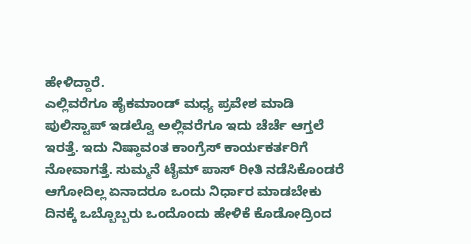ಹೇಳಿದ್ದಾರೆ.
ಎಲ್ಲಿವರೆಗೂ ಹೈಕಮಾಂಡ್ ಮಧ್ಯ ಪ್ರವೇಶ ಮಾಡಿ ಪುಲಿಸ್ಟಾಪ್ ಇಡಲ್ವೊ ಅಲ್ಲಿವರೆಗೂ ಇದು ಚೆರ್ಚೆ ಆಗ್ತಲೆ ಇರತ್ತೆ. ಇದು ನಿಷ್ಠಾವಂತ ಕಾಂಗ್ರೆಸ್ ಕಾರ್ಯಕರ್ತರಿಗೆ ನೋವಾಗತ್ತೆ. ಸುಮ್ಮನೆ ಟೈಮ್ ಪಾಸ್ ರೀತಿ ನಡೆಸಿಕೊಂಡರೆ ಆಗೋದಿಲ್ಲ ಏನಾದರೂ ಒಂದು ನಿರ್ಧಾರ ಮಾಡಬೇಕು ದಿನಕ್ಕೆ ಒಬ್ಬೊಬ್ಬರು ಒಂದೊಂದು ಹೇಳಿಕೆ ಕೊಡೋದ್ರಿಂದ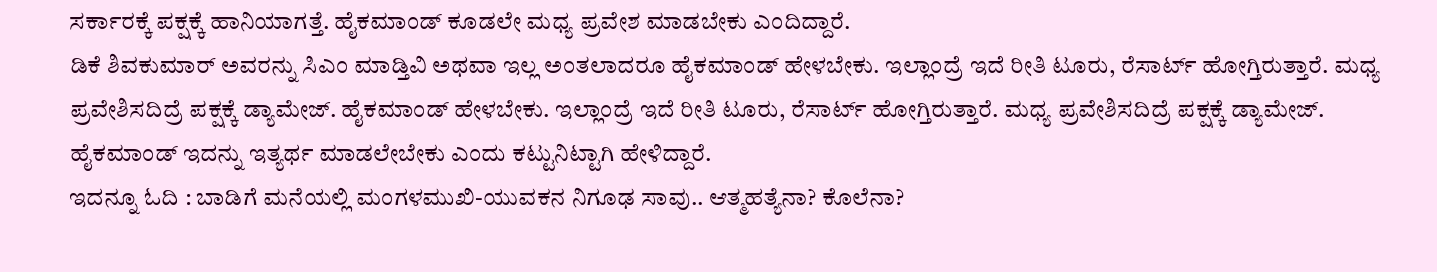ಸರ್ಕಾರಕ್ಕೆ ಪಕ್ಷಕ್ಕೆ ಹಾನಿಯಾಗತ್ತೆ. ಹೈಕಮಾಂಡ್ ಕೂಡಲೇ ಮಧ್ಯ ಪ್ರವೇಶ ಮಾಡಬೇಕು ಎಂದಿದ್ದಾರೆ.
ಡಿಕೆ ಶಿವಕುಮಾರ್ ಅವರನ್ನು ಸಿಎಂ ಮಾಡ್ತಿವಿ ಅಥವಾ ಇಲ್ಲ ಅಂತಲಾದರೂ ಹೈಕಮಾಂಡ್ ಹೇಳಬೇಕು. ಇಲ್ಲಾಂದ್ರೆ ಇದೆ ರೀತಿ ಟೂರು, ರೆಸಾರ್ಟ್ ಹೋಗ್ತಿರುತ್ತಾರೆ. ಮಧ್ಯ ಪ್ರವೇಶಿಸದಿದ್ರೆ ಪಕ್ಷಕ್ಕೆ ಡ್ಯಾಮೇಜ್. ಹೈಕಮಾಂಡ್ ಹೇಳಬೇಕು. ಇಲ್ಲಾಂದ್ರೆ ಇದೆ ರೀತಿ ಟೂರು, ರೆಸಾರ್ಟ್ ಹೋಗ್ತಿರುತ್ತಾರೆ. ಮಧ್ಯ ಪ್ರವೇಶಿಸದಿದ್ರೆ ಪಕ್ಷಕ್ಕೆ ಡ್ಯಾಮೇಜ್. ಹೈಕಮಾಂಡ್ ಇದನ್ನು ಇತ್ಯರ್ಥ ಮಾಡಲೇಬೇಕು ಎಂದು ಕಟ್ಟುನಿಟ್ಟಾಗಿ ಹೇಳಿದ್ದಾರೆ.
ಇದನ್ನೂ ಓದಿ : ಬಾಡಿಗೆ ಮನೆಯಲ್ಲಿ ಮಂಗಳಮುಖಿ-ಯುವಕನ ನಿಗೂಢ ಸಾವು.. ಆತ್ಮಹತ್ಯೆನಾ? ಕೊಲೆನಾ?